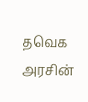தவெக அரசின்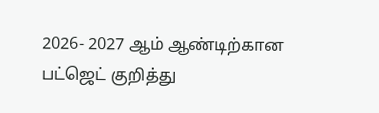2026- 2027 ஆம் ஆண்டிற்கான பட்ஜெட் குறித்து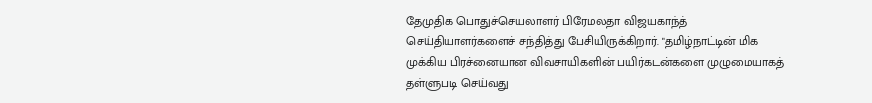தேமுதிக பொதுச்செயலாளர் பிரேமலதா விஜயகாந்த் செய்தியாளர்களைச் சந்தித்து பேசியிருக்கிறார். "தமிழ்நாட்டின் மிக முக்கிய பிரச்னையான விவசாயிகளின் பயிர்கடன்களை முழுமையாகத் தள்ளுபடி செய்வது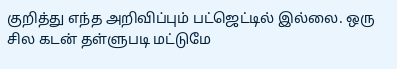குறித்து எந்த அறிவிப்பும் பட்ஜெட்டில் இல்லை. ஒரு சில கடன் தள்ளுபடி மட்டுமே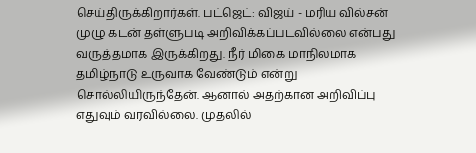செய்திருக்கிறார்கள். பட்ஜெட்: விஜய் - மரிய வில்சன் முழு கடன் தள்ளுபடி அறிவிக்கப்படவில்லை என்பது வருத்தமாக இருக்கிறது. நீர் மிகை மாநிலமாக தமிழ்நாடு உருவாக வேண்டும் என்று சொல்லியிருந்தேன். ஆனால் அதற்கான அறிவிப்பு எதுவும் வரவில்லை. முதலில்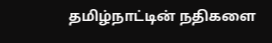தமிழ்நாட்டின் நதிகளை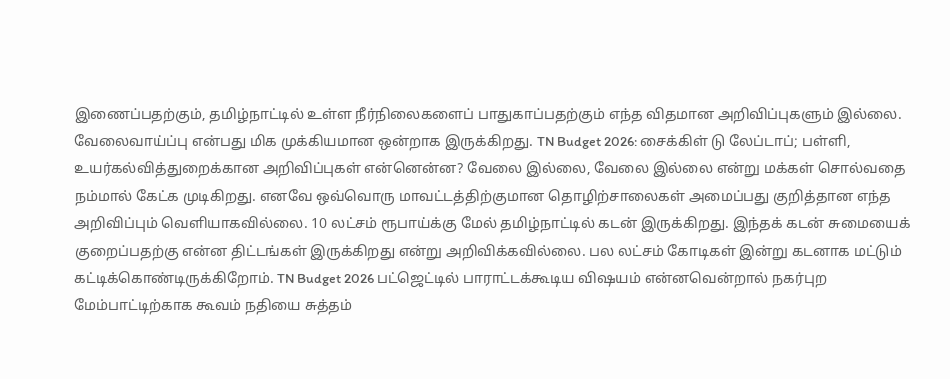இணைப்பதற்கும், தமிழ்நாட்டில் உள்ள நீர்நிலைகளைப் பாதுகாப்பதற்கும் எந்த விதமான அறிவிப்புகளும் இல்லை. வேலைவாய்ப்பு என்பது மிக முக்கியமான ஒன்றாக இருக்கிறது. TN Budget 2026: சைக்கிள் டு லேப்டாப்; பள்ளி, உயர்கல்வித்துறைக்கான அறிவிப்புகள் என்னென்ன? வேலை இல்லை, வேலை இல்லை என்று மக்கள் சொல்வதை நம்மால் கேட்க முடிகிறது. எனவே ஒவ்வொரு மாவட்டத்திற்குமான தொழிற்சாலைகள் அமைப்பது குறித்தான எந்த அறிவிப்பும் வெளியாகவில்லை. 10 லட்சம் ரூபாய்க்கு மேல் தமிழ்நாட்டில் கடன் இருக்கிறது. இந்தக் கடன் சுமையைக் குறைப்பதற்கு என்ன திட்டங்கள் இருக்கிறது என்று அறிவிக்கவில்லை. பல லட்சம் கோடிகள் இன்று கடனாக மட்டும் கட்டிக்கொண்டிருக்கிறோம். TN Budget 2026 பட்ஜெட்டில் பாராட்டக்கூடிய விஷயம் என்னவென்றால் நகர்புற மேம்பாட்டிற்காக கூவம் நதியை சுத்தம்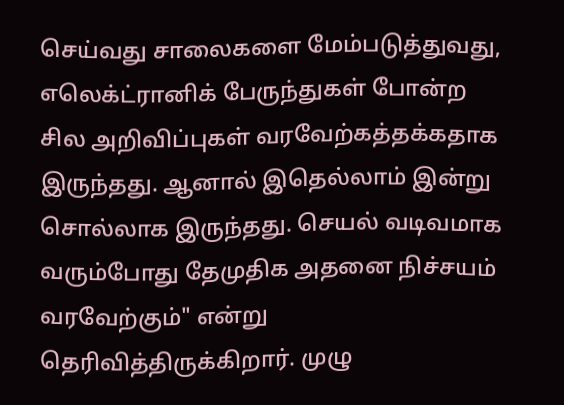செய்வது சாலைகளை மேம்படுத்துவது, எலெக்ட்ரானிக் பேருந்துகள் போன்ற சில அறிவிப்புகள் வரவேற்கத்தக்கதாக இருந்தது. ஆனால் இதெல்லாம் இன்று சொல்லாக இருந்தது. செயல் வடிவமாக வரும்போது தேமுதிக அதனை நிச்சயம் வரவேற்கும்" என்று தெரிவித்திருக்கிறார். முழு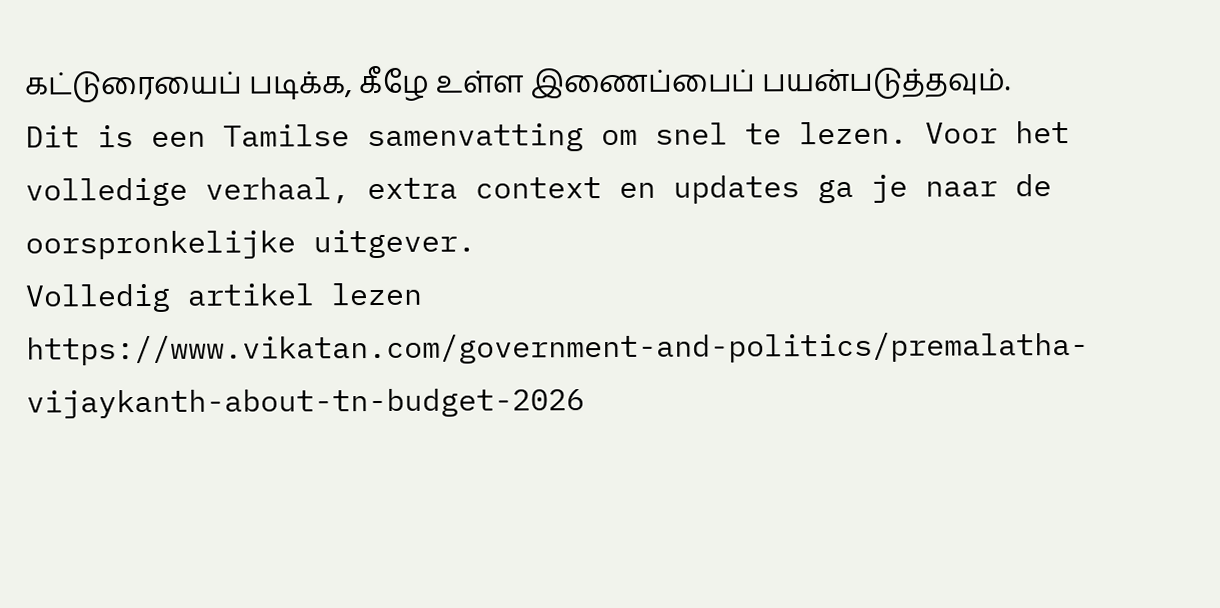கட்டுரையைப் படிக்க, கீழே உள்ள இணைப்பைப் பயன்படுத்தவும்.
Dit is een Tamilse samenvatting om snel te lezen. Voor het volledige verhaal, extra context en updates ga je naar de oorspronkelijke uitgever.
Volledig artikel lezen
https://www.vikatan.com/government-and-politics/premalatha-vijaykanth-about-tn-budget-2026